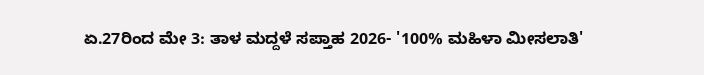ಏ.27ರಿಂದ ಮೇ 3: ತಾಳ ಮದ್ದಳೆ ಸಪ್ತಾಹ 2026- '100% ಮಹಿಳಾ ಮೀಸಲಾತಿ'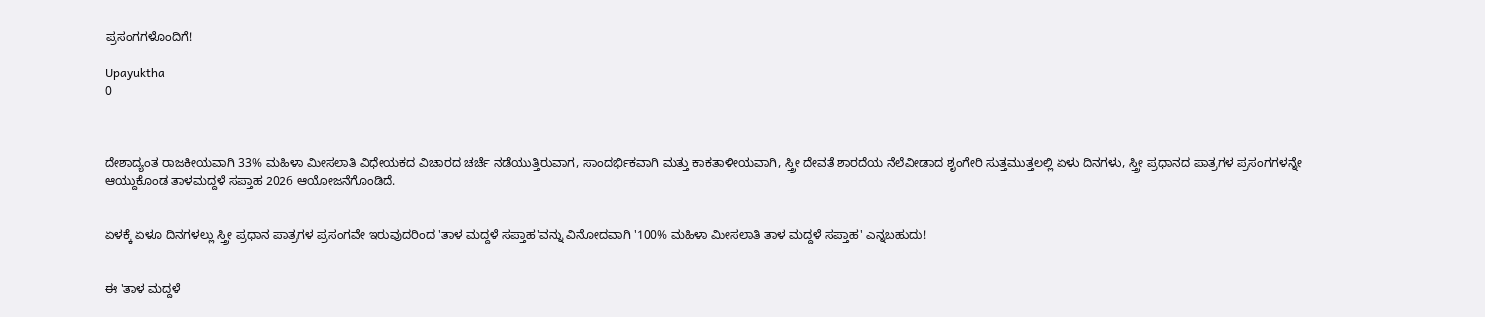ಪ್ರಸಂಗಗಳೊಂದಿಗೆ!

Upayuktha
0



ದೇಶಾದ್ಯಂತ ರಾಜಕೀಯವಾಗಿ 33% ಮಹಿಳಾ ಮೀಸಲಾತಿ ವಿಧೇಯಕದ ವಿಚಾರದ ಚರ್ಚೆ ನಡೆಯುತ್ತಿರುವಾಗ, ಸಾಂದರ್ಭಿಕವಾಗಿ ಮತ್ತು ಕಾಕತಾಳೀಯವಾಗಿ, ಸ್ತ್ರೀ ದೇವತೆ ಶಾರದೆಯ ನೆಲೆವೀಡಾದ ಶೃಂಗೇರಿ ಸುತ್ತಮುತ್ತಲಲ್ಲಿ ಏಳು ದಿನಗಳು, ಸ್ತ್ರೀ ಪ್ರಧಾನದ ಪಾತ್ರಗಳ ಪ್ರಸಂಗಗಳನ್ನೇ ಆಯ್ದುಕೊಂಡ ತಾಳಮದ್ದಳೆ ಸಪ್ತಾಹ 2026 ಆಯೋಜನೆಗೊಂಡಿದೆ.


ಏಳಕ್ಕೆ ಏಳೂ ದಿನಗಳಲ್ಲು ಸ್ತ್ರೀ ಪ್ರಧಾನ ಪಾತ್ರಗಳ ಪ್ರಸಂಗವೇ ಇರುವುದರಿಂದ 'ತಾಳ ಮದ್ದಳೆ ಸಪ್ತಾಹ'ವನ್ನು ವಿನೋದವಾಗಿ '100% ಮಹಿಳಾ ಮೀಸಲಾತಿ ತಾಳ ಮದ್ದಳೆ ಸಪ್ತಾಹ' ಎನ್ನಬಹುದು!


ಈ 'ತಾಳ ಮದ್ದಳೆ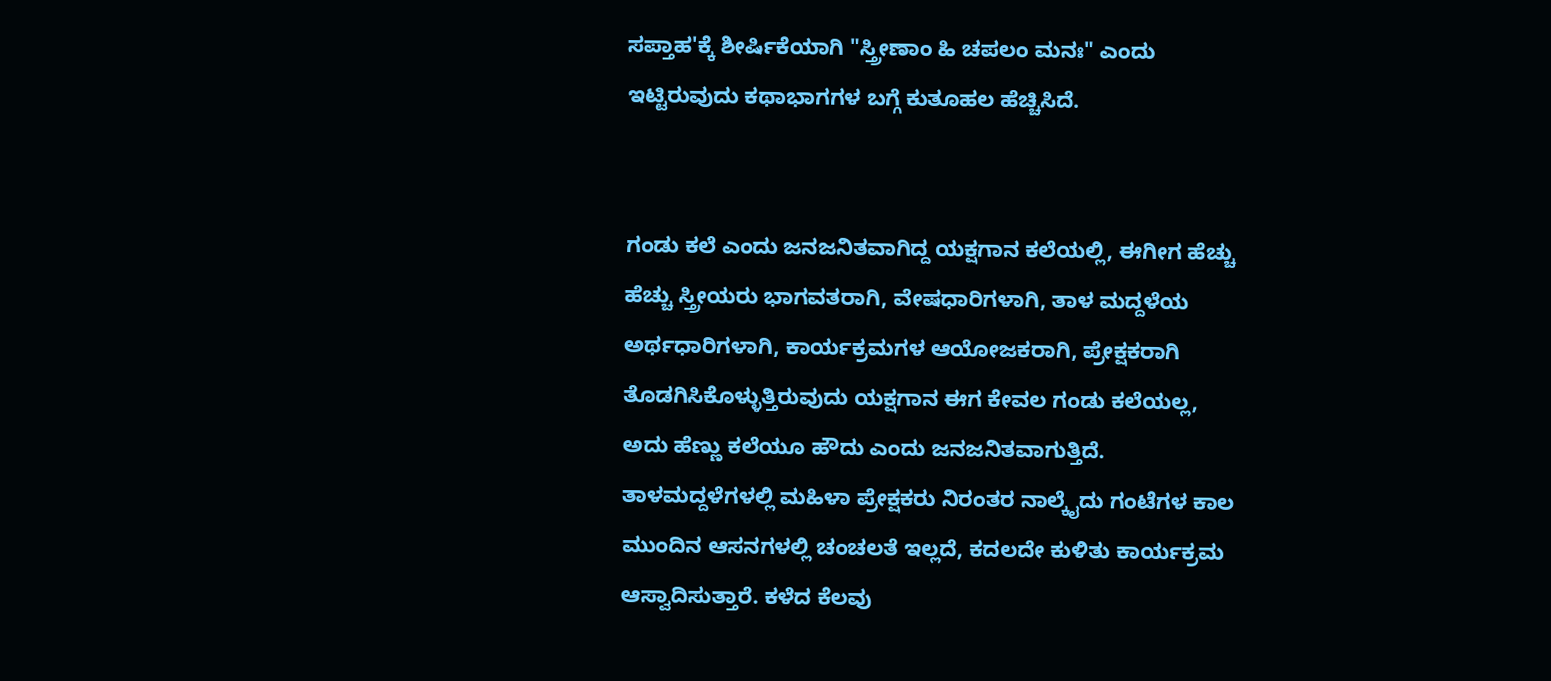ಸಪ್ತಾಹ'ಕ್ಕೆ ಶೀರ್ಷಿಕೆಯಾಗಿ "ಸ್ತ್ರೀಣಾಂ ಹಿ ಚಪಲಂ ಮನಃ" ಎಂದು ಇಟ್ಟಿರುವುದು ಕಥಾಭಾಗಗಳ ಬಗ್ಗೆ ಕುತೂಹಲ ಹೆಚ್ಚಿಸಿದೆ.


ಗಂಡು ಕಲೆ ಎಂದು ಜನಜನಿತವಾಗಿದ್ದ ಯಕ್ಷಗಾನ ಕಲೆಯಲ್ಲಿ, ಈಗೀಗ ಹೆಚ್ಚು ಹೆಚ್ಚು ಸ್ತ್ರೀಯರು ಭಾಗವತರಾಗಿ, ವೇಷಧಾರಿಗಳಾಗಿ, ತಾಳ ಮದ್ದಳೆಯ ಅರ್ಥಧಾರಿಗಳಾಗಿ, ಕಾರ್ಯಕ್ರಮಗಳ ಆಯೋಜಕರಾಗಿ, ಪ್ರೇಕ್ಷಕರಾಗಿ ತೊಡಗಿಸಿಕೊಳ್ಳುತ್ತಿರುವುದು ಯಕ್ಷಗಾನ ಈಗ ಕೇವಲ ಗಂಡು ಕಲೆಯಲ್ಲ, ಅದು ಹೆಣ್ಣು ಕಲೆಯೂ ಹೌದು ಎಂದು ಜನಜನಿತವಾಗುತ್ತಿದೆ. ತಾಳಮದ್ದಳೆಗಳಲ್ಲಿ ಮಹಿಳಾ ಪ್ರೇಕ್ಷಕರು ನಿರಂತರ ನಾಲ್ಕೈದು ಗಂಟೆಗಳ ಕಾಲ ಮುಂದಿನ ಆಸನಗಳಲ್ಲಿ ಚಂಚಲತೆ ಇಲ್ಲದೆ, ಕದಲದೇ ಕುಳಿತು ಕಾರ್ಯಕ್ರಮ ಆಸ್ವಾದಿಸುತ್ತಾರೆ. ಕಳೆದ ಕೆಲವು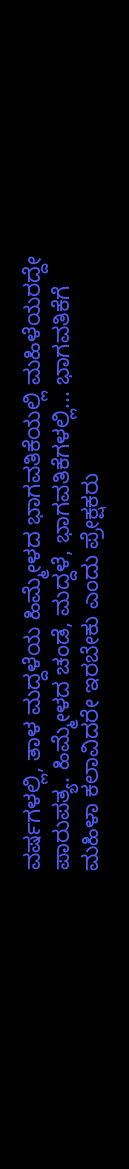ವರ್ಷಗಳಲ್ಲಿ, ತಾಳ ಮದ್ದಳೆಯ ಹಿಮ್ಮೇಳದ ಭಾಗವತಿಕೆಯಲ್ಲಿ ಮಹಿಳೆಯರದ್ದೇ ಪಾರುಪತ್ಯ. ಹಿಮ್ಮೇಳದ ಚಂಡೆ, ಮದ್ದಳೆ, ಭಾಗವತಿಕೆಗಳಲ್ಲಿ... ಭಾಗವತಿಕೆಗೆ ಮಹಿಳಾ ಕಲಾವಿದರೇ ಇರಬೇಕು ಎಂದು ಪ್ರೇಕ್ಷಕರು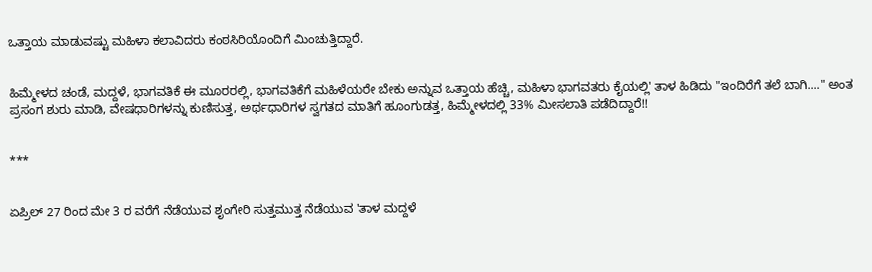ಒತ್ತಾಯ ಮಾಡುವಷ್ಟು ಮಹಿಳಾ ಕಲಾವಿದರು ಕಂಠಸಿರಿಯೊಂದಿಗೆ ಮಿಂಚುತ್ತಿದ್ದಾರೆ.


ಹಿಮ್ಮೇಳದ ಚಂಡೆ, ಮದ್ದಳೆ, ಭಾಗವತಿಕೆ ಈ ಮೂರರಲ್ಲಿ, ಭಾಗವತಿಕೆಗೆ ಮಹಿಳೆಯರೇ ಬೇಕು ಅನ್ನುವ ಒತ್ತಾಯ ಹೆಚ್ಚಿ, ಮಹಿಳಾ ಭಾಗವತರು ಕೈಯಲ್ಲಿ' ತಾಳ ಹಿಡಿದು "ಇಂದಿರೆಗೆ ತಲೆ ಬಾಗಿ...." ಅಂತ ಪ್ರಸಂಗ ಶುರು ಮಾಡಿ, ವೇಷಧಾರಿಗಳನ್ನು ಕುಣಿಸುತ್ತ, ಅರ್ಥಧಾರಿಗಳ ಸ್ವಗತದ ಮಾತಿಗೆ ಹೂಂಗುಡತ್ತ, ಹಿಮ್ಮೇಳದಲ್ಲಿ 33% ಮೀಸಲಾತಿ ಪಡೆದಿದ್ದಾರೆ!!


***


ಏಪ್ರಿಲ್ 27 ರಿಂದ ಮೇ 3 ರ ವರೆಗೆ ನೆಡೆಯುವ ಶೃಂಗೇರಿ ಸುತ್ತಮುತ್ತ ನೆಡೆಯುವ 'ತಾಳ ಮದ್ದಳೆ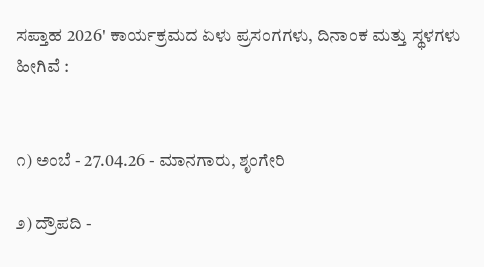ಸಪ್ತಾಹ 2026' ಕಾರ್ಯಕ್ರಮದ ಏಳು ಪ್ರಸಂಗಗಳು, ದಿನಾಂಕ ಮತ್ತು ಸ್ಥಳಗಳು ಹೀಗಿವೆ :


೧) ಅಂಬೆ - 27.04.26 - ಮಾನಗಾರು, ಶೃಂಗೇರಿ

೨) ದ್ರೌಪದಿ -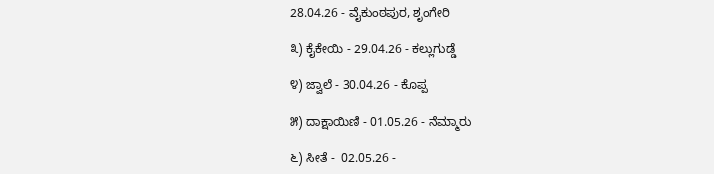28.04.26 - ವೈಕುಂಠಪುರ, ಶೃಂಗೇರಿ

೩) ಕೈಕೇಯಿ - 29.04.26 - ಕಲ್ಲುಗುಡ್ಡೆ

೪) ಜ್ವಾಲೆ - 30.04.26 - ಕೊಪ್ಪ

೫) ದಾಕ್ಷಾಯಿಣಿ - 01.05.26 - ನೆಮ್ಮಾರು

೬) ಸೀತೆ -  02.05.26 -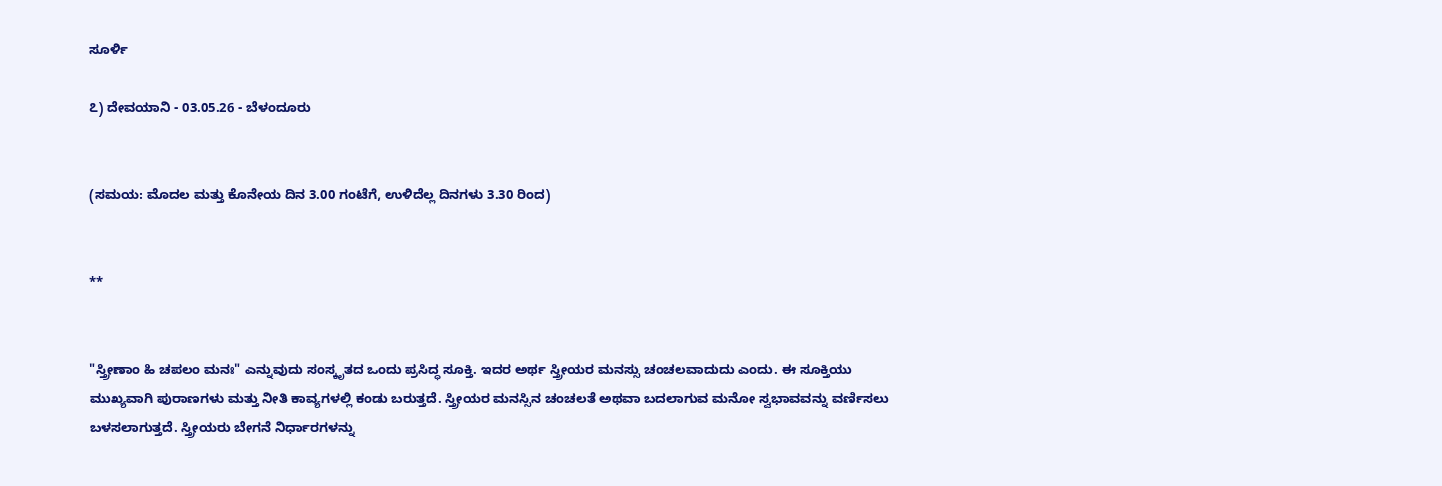ಸೂರ್ಳಿ

೭) ದೇವಯಾನಿ - 03.05.26 - ಬೆಳಂದೂರು


(ಸಮಯ: ಮೊದಲ ಮತ್ತು ಕೊನೇಯ ದಿನ 3.00 ಗಂಟೆಗೆ, ಉಳಿದೆಲ್ಲ ದಿನಗಳು 3.30 ರಿಂದ)


**


"ಸ್ತ್ರೀಣಾಂ ಹಿ ಚಪಲಂ ಮನಃ" ಎನ್ನುವುದು ಸಂಸ್ಕೃತದ ಒಂದು ಪ್ರಸಿದ್ಧ ಸೂಕ್ತಿ. ಇದರ ಅರ್ಥ ಸ್ತ್ರೀಯರ ಮನಸ್ಸು ಚಂಚಲವಾದುದು ಎಂದು. ಈ ಸೂಕ್ತಿಯು ಮುಖ್ಯವಾಗಿ ಪುರಾಣಗಳು ಮತ್ತು ನೀತಿ ಕಾವ್ಯಗಳಲ್ಲಿ ಕಂಡು ಬರುತ್ತದೆ. ಸ್ತ್ರೀಯರ ಮನಸ್ಸಿನ ಚಂಚಲತೆ ಅಥವಾ ಬದಲಾಗುವ ಮನೋ ಸ್ವಭಾವವನ್ನು ವರ್ಣಿಸಲು ಬಳಸಲಾಗುತ್ತದೆ. ಸ್ತ್ರೀಯರು ಬೇಗನೆ ನಿರ್ಧಾರಗಳನ್ನು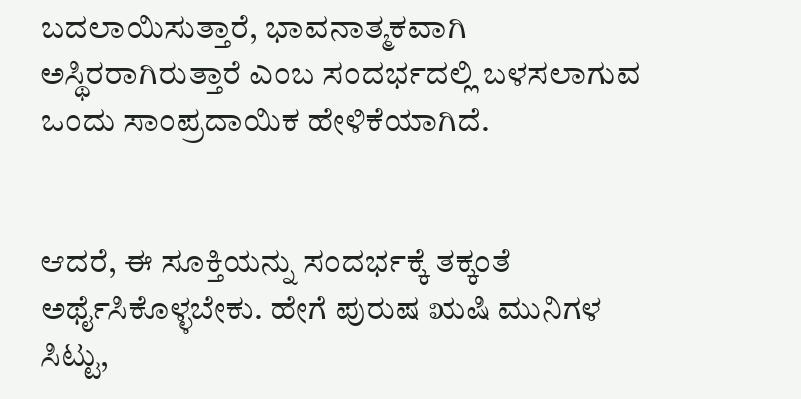ಬದಲಾಯಿಸುತ್ತಾರೆ, ಭಾವನಾತ್ಮಕವಾಗಿ ಅಸ್ಥಿರರಾಗಿರುತ್ತಾರೆ ಎಂಬ ಸಂದರ್ಭದಲ್ಲಿ ಬಳಸಲಾಗುವ ಒಂದು ಸಾಂಪ್ರದಾಯಿಕ ಹೇಳಿಕೆಯಾಗಿದೆ.


ಆದರೆ, ಈ ಸೂಕ್ತಿಯನ್ನು ಸಂದರ್ಭಕ್ಕೆ ತಕ್ಕಂತೆ ಅರ್ಥೈಸಿಕೊಳ್ಳಬೇಕು. ಹೇಗೆ ಪುರುಷ ಋಷಿ ಮುನಿಗಳ ಸಿಟ್ಟು,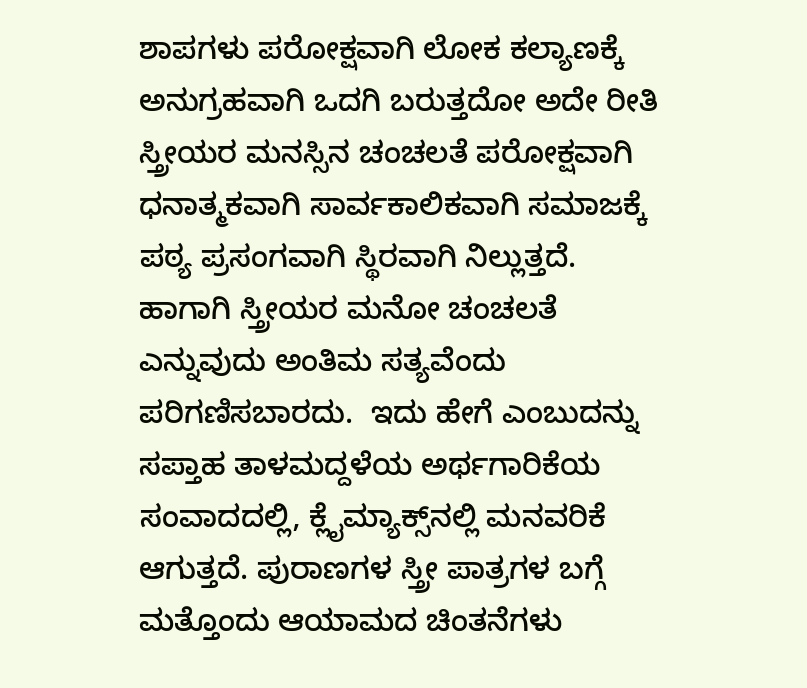ಶಾಪಗಳು ಪರೋಕ್ಷವಾಗಿ ಲೋಕ ಕಲ್ಯಾಣಕ್ಕೆ ಅನುಗ್ರಹವಾಗಿ ಒದಗಿ ಬರುತ್ತದೋ ಅದೇ ರೀತಿ ಸ್ತ್ರೀಯರ ಮನಸ್ಸಿನ ಚಂಚಲತೆ ಪರೋಕ್ಷವಾಗಿ ಧನಾತ್ಮಕವಾಗಿ ಸಾರ್ವಕಾಲಿಕವಾಗಿ ಸಮಾಜಕ್ಕೆ ಪಠ್ಯ ಪ್ರಸಂಗವಾಗಿ ಸ್ಥಿರವಾಗಿ ನಿಲ್ಲುತ್ತದೆ. ಹಾಗಾಗಿ ಸ್ತ್ರೀಯರ ಮನೋ ಚಂಚಲತೆ ಎನ್ನುವುದು ಅಂತಿಮ ಸತ್ಯವೆಂದು ಪರಿಗಣಿಸಬಾರದು.  ಇದು ಹೇಗೆ ಎಂಬುದನ್ನು ಸಪ್ತಾಹ ತಾಳಮದ್ದಳೆಯ ಅರ್ಥಗಾರಿಕೆಯ ಸಂವಾದದಲ್ಲಿ, ಕ್ಲೈಮ್ಯಾಕ್ಸ್‌ನಲ್ಲಿ ಮನವರಿಕೆ ಆಗುತ್ತದೆ. ಪುರಾಣಗಳ ಸ್ತ್ರೀ ಪಾತ್ರಗಳ ಬಗ್ಗೆ ಮತ್ತೊಂದು ಆಯಾಮದ ಚಿಂತನೆಗಳು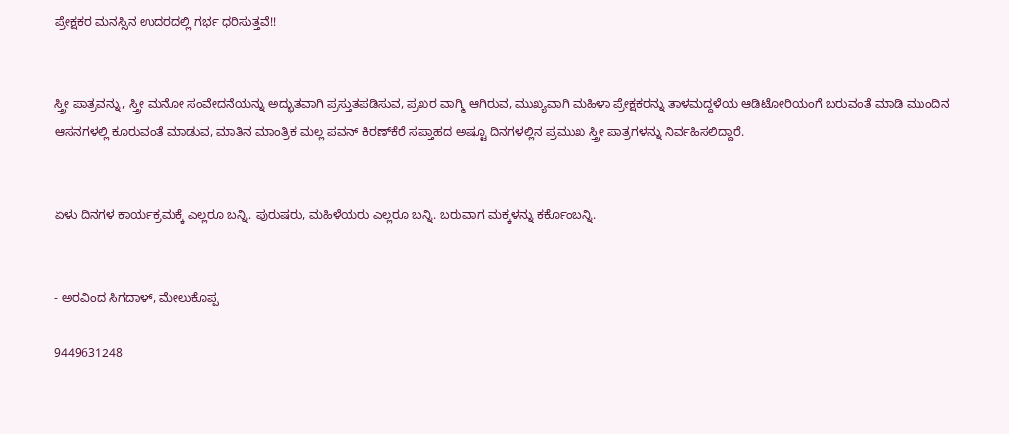ಪ್ರೇಕ್ಷಕರ ಮನಸ್ಸಿನ ಉದರದಲ್ಲಿ ಗರ್ಭ ಧರಿಸುತ್ತವೆ!!


ಸ್ತ್ರೀ ಪಾತ್ರವನ್ನು, ಸ್ತ್ರೀ ಮನೋ ಸಂವೇದನೆಯನ್ನು ಅದ್ಭುತವಾಗಿ ಪ್ರಸ್ತುತಪಡಿಸುವ, ಪ್ರಖರ ವಾಗ್ಮಿ ಆಗಿರುವ, ಮುಖ್ಯವಾಗಿ ಮಹಿಳಾ ಪ್ರೇಕ್ಷಕರನ್ನು ತಾಳಮದ್ದಳೆಯ ಆಡಿಟೋರಿಯಂಗೆ ಬರುವಂತೆ ಮಾಡಿ ಮುಂದಿನ ಆಸನಗಳಲ್ಲಿ ಕೂರುವಂತೆ ಮಾಡುವ, ಮಾತಿನ ಮಾಂತ್ರಿಕ ಮಲ್ಲ ಪವನ್ ಕಿರಣ್‌ಕೆರೆ ಸಪ್ತಾಹದ ಅಷ್ಟೂ ದಿನಗಳಲ್ಲಿನ ಪ್ರಮುಖ ಸ್ತ್ರೀ ಪಾತ್ರಗಳನ್ನು ನಿರ್ವಹಿಸಲಿದ್ದಾರೆ.


ಏಳು ದಿನಗಳ ಕಾರ್ಯಕ್ರಮಕ್ಕೆ ಎಲ್ಲರೂ ಬನ್ನಿ. ಪುರುಷರು, ಮಹಿಳೆಯರು ಎಲ್ಲರೂ ಬನ್ನಿ. ಬರುವಾಗ ಮಕ್ಕಳನ್ನು ಕರ್ಕೊಂಬನ್ನಿ.


- ಅರವಿಂದ ಸಿಗದಾಳ್, ಮೇಲುಕೊಪ್ಪ

9449631248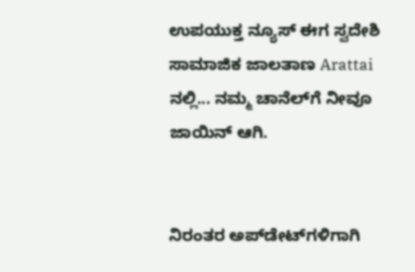ಉಪಯುಕ್ತ ನ್ಯೂಸ್ ಈಗ ಸ್ವದೇಶಿ ಸಾಮಾಜಿಕ ಜಾಲತಾಣ Arattai ನಲ್ಲಿ... ನಮ್ಮ ಚಾನೆಲ್‌ಗೆ ನೀವೂ ಜಾಯಿನ್ ಆಗಿ.


ನಿರಂತರ ಅಪ್‌ಡೇಟ್‌ಗಳಿಗಾಗಿ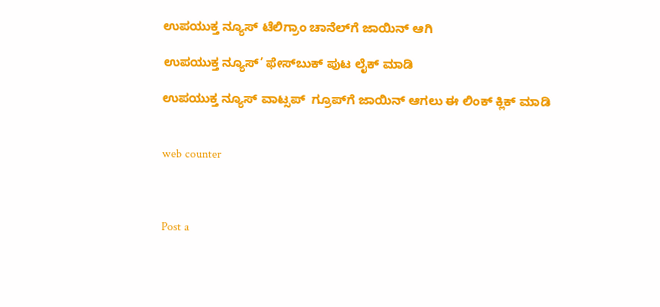ಉಪಯುಕ್ತ ನ್ಯೂಸ್‌ ಟೆಲಿಗ್ರಾಂ ಚಾನೆಲ್‌ಗೆ ಜಾಯಿನ್‌ ಆಗಿ

ಉಪಯುಕ್ತ ನ್ಯೂಸ್‌’ ಫೇಸ್‌ಬುಕ್ ಪುಟ ಲೈಕ್ ಮಾಡಿ

ಉಪಯುಕ್ತ ನ್ಯೂಸ್‌ ವಾಟ್ಸಪ್‌  ಗ್ರೂಪ್‌ಗೆ ಜಾಯಿನ್ ಆಗಲು ಈ ಲಿಂಕ್ ಕ್ಲಿಕ್ ಮಾಡಿ


web counter



Post a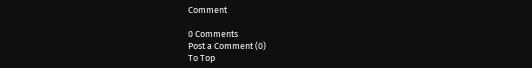Comment

0 Comments
Post a Comment (0)
To Top